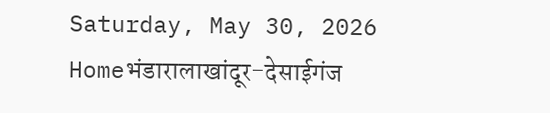Saturday, May 30, 2026
Homeभंडारालाखांदूर-देसाईगंज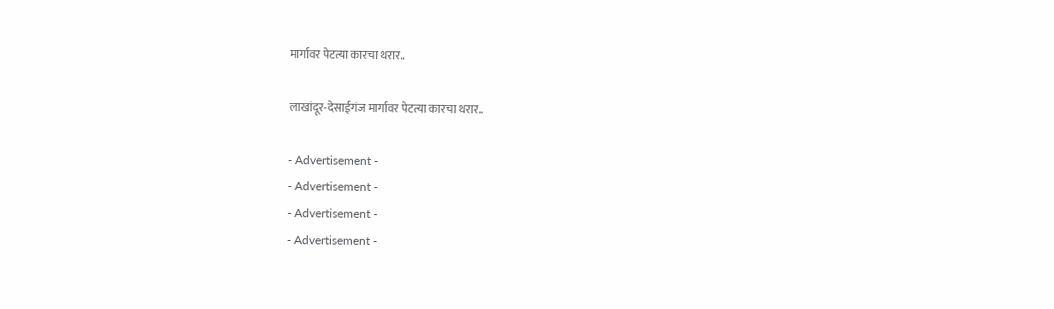मार्गावर पेटत्या कारचा थरार..

लाखांदूर-देसाईगंज मार्गावर पेटत्या कारचा थरार..

- Advertisement -
- Advertisement -
- Advertisement -
- Advertisement -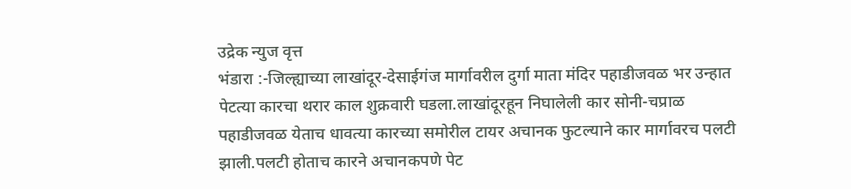उद्रेक न्युज वृत्त
भंडारा :-जिल्ह्याच्या लाखांदूर-देसाईगंज मार्गावरील दुर्गा माता मंदिर पहाडीजवळ भर उन्हात पेटत्या कारचा थरार काल शुक्रवारी घडला.लाखांदूरहून निघालेली कार सोनी-चप्राळ पहाडीजवळ येताच धावत्या कारच्या समोरील टायर अचानक फुटल्याने कार मार्गावरच पलटी झाली.पलटी होताच कारने अचानकपणे पेट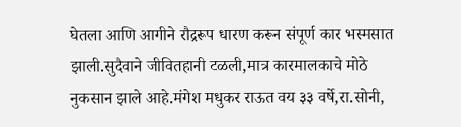घेतला आणि आगीने रौद्ररूप धारण करून संपूर्ण कार भस्मसात झाली.सुदैवाने जीवितहानी टळली,मात्र कारमालकाचे मोठे नुकसान झाले आहे.मंगेश मधुकर राऊत वय ३३ वर्षे,रा.सोनी,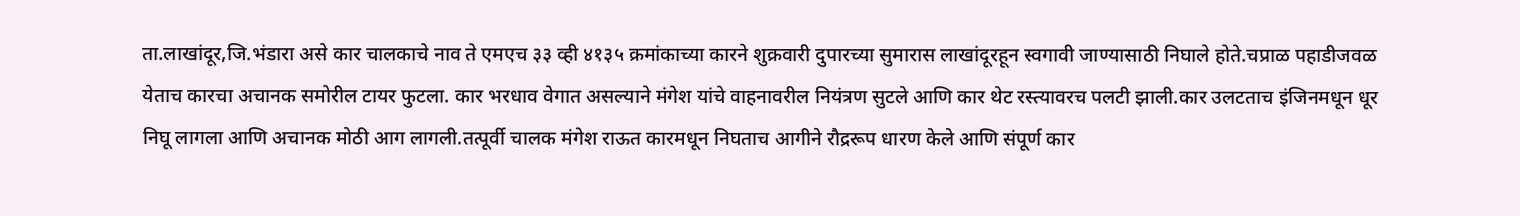ता.लाखांदूर,जि.भंडारा असे कार चालकाचे नाव ते एमएच ३३ व्ही ४१३५ क्रमांकाच्या कारने शुक्रवारी दुपारच्या सुमारास लाखांदूरहून स्वगावी जाण्यासाठी निघाले होते.चप्राळ पहाडीजवळ येताच कारचा अचानक समोरील टायर फुटला. कार भरधाव वेगात असल्याने मंगेश यांचे वाहनावरील नियंत्रण सुटले आणि कार थेट रस्त्यावरच पलटी झाली.कार उलटताच इंजिनमधून धूर निघू लागला आणि अचानक मोठी आग लागली.तत्पूर्वी चालक मंगेश राऊत कारमधून निघताच आगीने रौद्ररूप धारण केले आणि संपूर्ण कार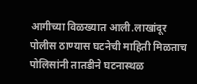आगीच्या विळख्यात आली.लाखांदूर पोलीस ठाण्यास घटनेची माहिती मिळताच पोलिसांनी तातडीने घटनास्थळ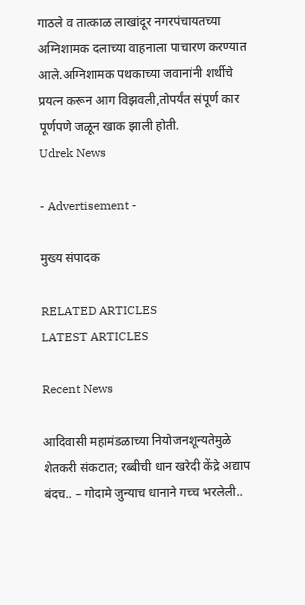गाठले व तात्काळ लाखांदूर नगरपंचायतच्या अग्निशामक दलाच्या वाहनाला पाचारण करण्यात आले.अग्निशामक पथकाच्या जवानांनी शर्थीचे प्रयत्न करून आग विझवली,तोपर्यंत संपूर्ण कार पूर्णपणे जळून खाक झाली होती.
Udrek News

- Advertisement -

मुख्य संपादक

RELATED ARTICLES
LATEST ARTICLES

Recent News

आदिवासी महामंडळाच्या नियोजनशून्यतेमुळे शेतकरी संकटात; रब्बीची धान खरेदी केंद्रे अद्याप बंदच.. – गोदामे जुन्याच धानाने गच्च भरलेली..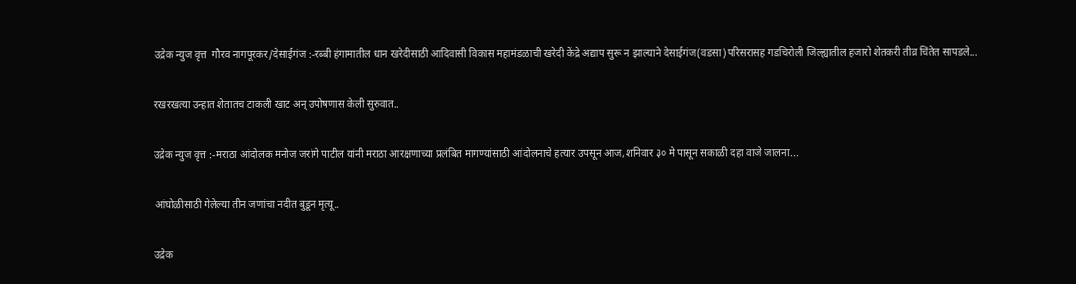उद्रेक न्युज वृत्त  गौरव नागपूरकर/देसाईगंज :-रब्बी हंगामातील धान खरेदीसाठी आदिवासी विकास महामंडळाची खरेदी केंद्रे अद्याप सुरू न झाल्याने देसाईगंज(वडसा)परिसरासह गडचिरोली जिल्ह्यातील हजारो शेतकरी तीव्र चिंतेत सापडले...

रखरखत्या उन्हात शेतातच टाकली खाट अन् उपोषणास केली सुरुवात..

उद्रेक न्युज वृत्त :-मराठा आंदोलक मनोज जरांगे पाटील यांनी मराठा आरक्षणाच्या प्रलंबित मागण्यांसाठी आंदोलनाचे हत्यार उपसून आज,शनिवार ३० मे पासून सकाळी दहा वाजे जालना...

आंघोळीसाठी गेलेल्या तीन जणांचा नदीत बुडून मृत्यू..

उद्रेक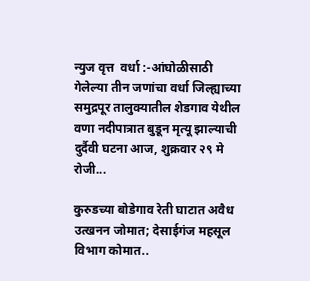न्युज वृत्त  वर्धा :-आंघोळीसाठी गेलेल्या तीन जणांचा वर्धा जिल्ह्याच्या समुद्रपूर तालुक्यातील शेडगाव येथील वणा नदीपात्रात बुडून मृत्यू झाल्याची दुर्दैवी घटना आज, शुक्रवार २९ मे रोजी...

कुरुडच्या बोडेगाव रेती घाटात अवैध उत्खनन जोमात; देसाईगंज महसूल विभाग कोमात..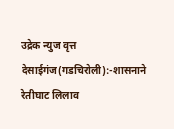उद्रेक न्युज वृत्त  देसाईगंज(गडचिरोली):-शासनाने रेतीघाट लिलाव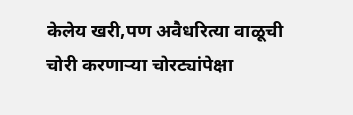केलेय खरी,पण अवैधरित्या वाळूची चोरी करणाऱ्या चोरट्यांपेक्षा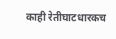काही रेतीघाटधारकच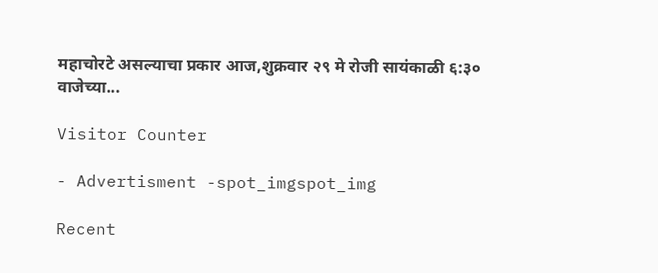महाचोरटे असल्याचा प्रकार आज,शुक्रवार २९ मे रोजी सायंकाळी ६:३० वाजेच्या...

Visitor Counter

- Advertisment -spot_imgspot_img

Recent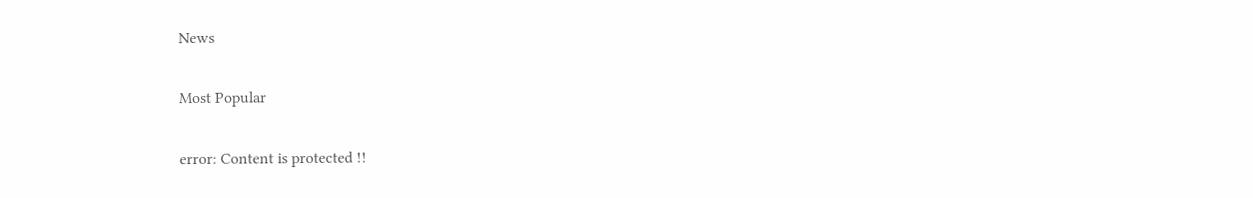News

Most Popular

error: Content is protected !!